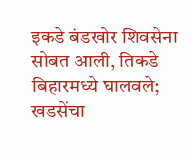इकडे बंडखोर शिवसेना सोबत आली, तिकडे बिहारमध्ये घालवले; खडसेंचा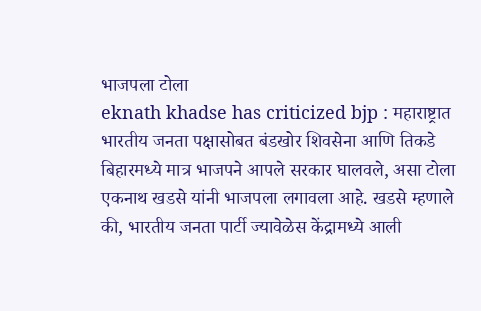भाजपला टोला
eknath khadse has criticized bjp : महाराष्ट्रात भारतीय जनता पक्षासोबत बंडखोर शिवसेना आणि तिकडे बिहारमध्ये मात्र भाजपने आपले सरकार घालवले, असा टोला एकनाथ खडसे यांनी भाजपला लगावला आहे. खडसे म्हणाले की, भारतीय जनता पार्टी ज्यावेळेस केंद्रामध्ये आली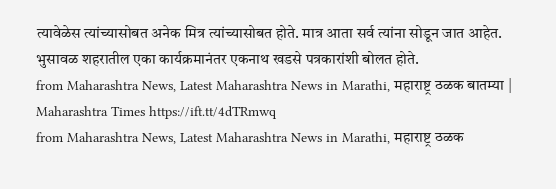त्यावेळेस त्यांच्यासोबत अनेक मित्र त्यांच्यासोबत होते. मात्र आता सर्व त्यांना सोडून जात आहेत. भुसावळ शहरातील एका कार्यक्रमानंतर एकनाथ खडसे पत्रकारांशी बोलत होते.
from Maharashtra News, Latest Maharashtra News in Marathi, महाराष्ट्र ठळक बातम्या | Maharashtra Times https://ift.tt/4dTRmwq
from Maharashtra News, Latest Maharashtra News in Marathi, महाराष्ट्र ठळक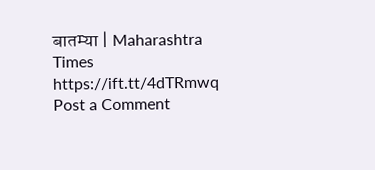बातम्या | Maharashtra Times https://ift.tt/4dTRmwq
Post a Comment